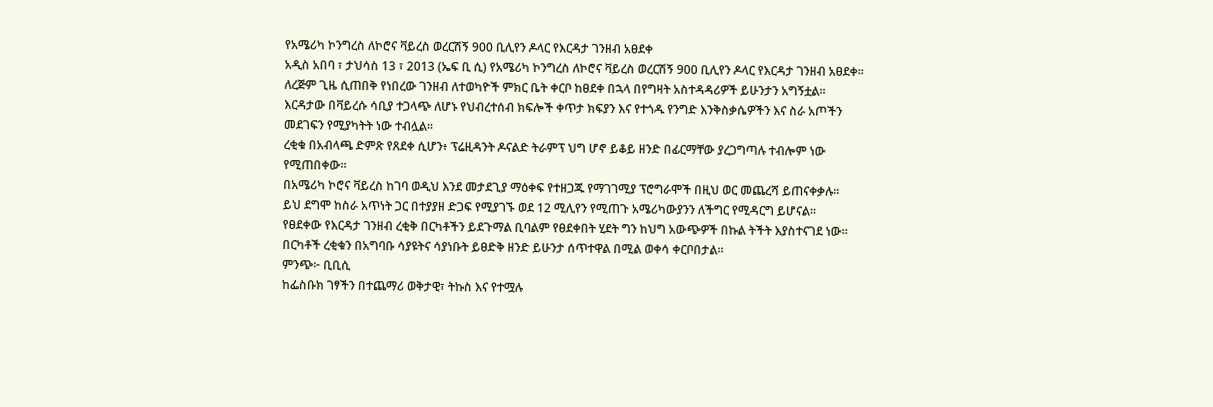የአሜሪካ ኮንግረስ ለኮሮና ቫይረስ ወረርሽኝ 900 ቢሊየን ዶላር የእርዳታ ገንዘብ አፀደቀ
አዲስ አበባ ፣ ታህሳስ 13 ፣ 2013 (ኤፍ ቢ ሲ) የአሜሪካ ኮንግረስ ለኮሮና ቫይረስ ወረርሽኝ 900 ቢሊየን ዶላር የእርዳታ ገንዘብ አፀደቀ፡፡
ለረጅም ጊዜ ሲጠበቅ የነበረው ገንዘብ ለተወካዮች ምክር ቤት ቀርቦ ከፀደቀ በኋላ በየግዛት አስተዳዳሪዎች ይሁንታን አግኝቷል፡፡
እርዳታው በቫይረሱ ሳቢያ ተጋላጭ ለሆኑ የህብረተሰብ ክፍሎች ቀጥታ ክፍያን እና የተጎዱ የንግድ እንቅስቃሴዎችን እና ስራ አጦችን መደገፍን የሚያካትት ነው ተብሏል፡፡
ረቂቁ በአብላጫ ድምጽ የጸደቀ ሲሆን፥ ፕሬዚዳንት ዶናልድ ትራምፕ ህግ ሆኖ ይቆይ ዘንድ በፊርማቸው ያረጋግጣሉ ተብሎም ነው የሚጠበቀው፡፡
በአሜሪካ ኮሮና ቫይረስ ከገባ ወዲህ እንደ መታደጊያ ማዕቀፍ የተዘጋጁ የማገገሚያ ፕሮግራሞች በዚህ ወር መጨረሻ ይጠናቀቃሉ፡፡
ይህ ደግሞ ከስራ አጥነት ጋር በተያያዘ ድጋፍ የሚያገኙ ወደ 12 ሚሊየን የሚጠጉ አሜሪካውያንን ለችግር የሚዳርግ ይሆናል፡፡
የፀደቀው የእርዳታ ገንዘብ ረቂቅ በርካቶችን ይደጉማል ቢባልም የፀደቀበት ሂደት ግን ከህግ አውጭዎች በኩል ትችት እያስተናገደ ነው፡፡
በርካቶች ረቂቁን በአግባቡ ሳያዩትና ሳያነቡት ይፀድቅ ዘንድ ይሁንታ ሰጥተዋል በሚል ወቀሳ ቀርቦበታል፡፡
ምንጭ፦ ቢቢሲ
ከፌስቡክ ገፃችን በተጨማሪ ወቅታዊ፣ ትኩስ እና የተሟሉ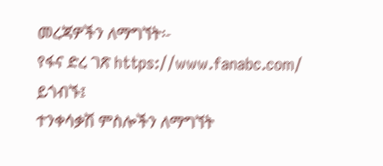መረጃዎችን ለማግኘት፡-
የፋና ድረ ገጽ https://www.fanabc.com/ ይጎብኙ፤
ተንቀሳቃሽ ምስሎችን ለማግኘት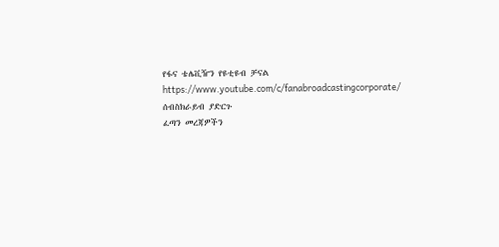የፋና ቴሌቪዥን የዩቲዩብ ቻናል https://www.youtube.com/c/fanabroadcastingcorporate/ ሰብስክራይብ ያድርጉ
ፈጣን መረጃዎችን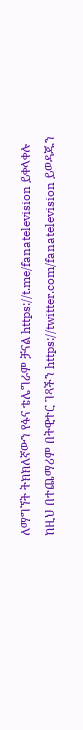ለማግኘት ትክክለኛውን የፋና ቴሌግራም ቻናል https://t.me/fanatelevision ይቀላቀሉ
ከዚህ በተጨማሪም በትዊተር ገጻችን https://twitter.com/fanatelevision ይወዳጁን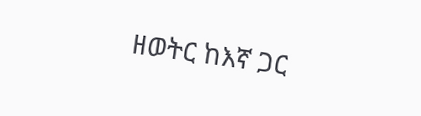ዘወትር ከእኛ ጋር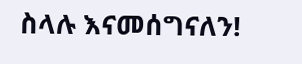ስላሉ እናመሰግናለን!